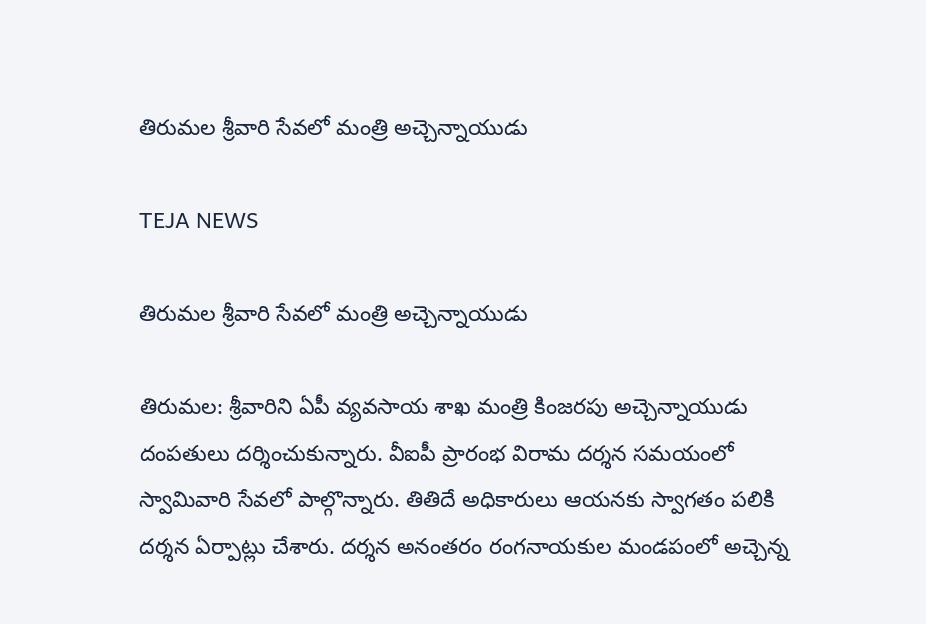తిరుమల శ్రీవారి సేవలో మంత్రి అచ్చెన్నాయుడు

TEJA NEWS

తిరుమల శ్రీవారి సేవలో మంత్రి అచ్చెన్నాయుడు

తిరుమల: శ్రీవారిని ఏపీ వ్యవసాయ శాఖ మంత్రి కింజరపు అచ్చెన్నాయుడు దంపతులు దర్శించుకున్నారు. వీఐపీ ప్రారంభ విరామ దర్శన సమయంలో స్వామివారి సేవలో పాల్గొన్నారు. తితిదే అధికారులు ఆయనకు స్వాగతం పలికి దర్శన ఏర్పాట్లు చేశారు. దర్శన అనంతరం రంగనాయకుల మండపంలో అచ్చెన్న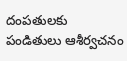దంపతులకు పండితులు ఆశీర్వచనం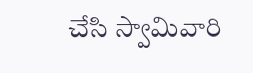చేసి స్వామివారి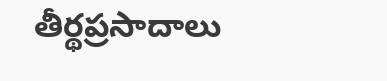తీర్థప్రసాదాలు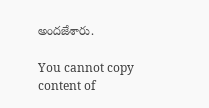అందజేశారు.

You cannot copy content of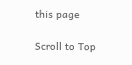this page

Scroll to Top